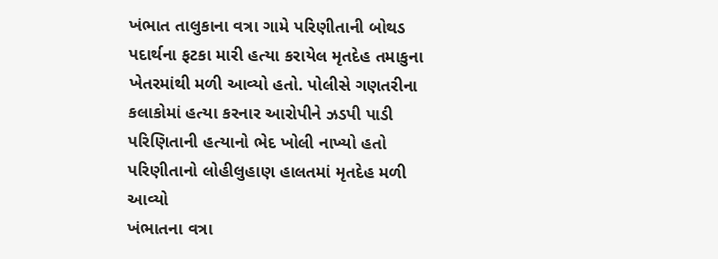ખંભાત તાલુકાના વત્રા ગામે પરિણીતાની બોથડ પદાર્થના ફટકા મારી હત્યા કરાયેલ મૃતદેહ તમાકુના ખેતરમાંથી મળી આવ્યો હતો. પોલીસે ગણતરીના કલાકોમાં હત્યા કરનાર આરોપીને ઝડપી પાડી પરિણિતાની હત્યાનો ભેદ ખોલી નાખ્યો હતો
પરિણીતાનો લોહીલુહાણ હાલતમાં મૃતદેહ મળી આવ્યો
ખંભાતના વત્રા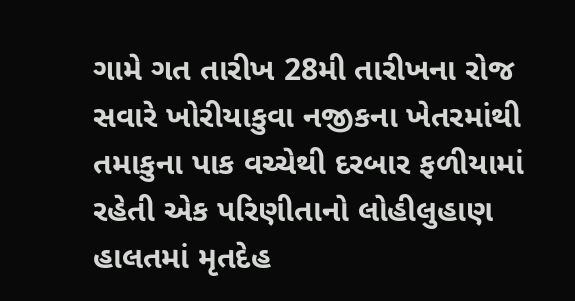ગામે ગત તારીખ 28મી તારીખના રોજ સવારે ખોરીયાકુવા નજીકના ખેતરમાંથી તમાકુના પાક વચ્ચેથી દરબાર ફળીયામાં રહેતી એક પરિણીતાનો લોહીલુહાણ હાલતમાં મૃતદેહ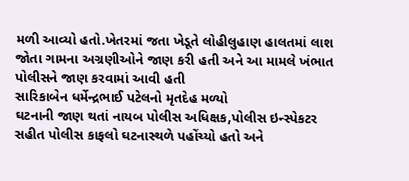મળી આવ્યો હતો.ખેતરમાં જતા ખેડૂતે લોહીલુહાણ હાલતમાં લાશ જોતા ગામના અગ્રણીઓને જાણ કરી હતી અને આ મામલે ખંભાત પોલીસને જાણ કરવામાં આવી હતી
સારિકાબેન ધર્મેન્દ્રભાઈ પટેલનો મૃતદેહ મળ્યો
ઘટનાની જાણ થતાં નાયબ પોલીસ અધિક્ષક,પોલીસ ઇન્સ્પેકટર સહીત પોલીસ કાફલો ઘટનાસ્થળે પહોંચ્યો હતો અને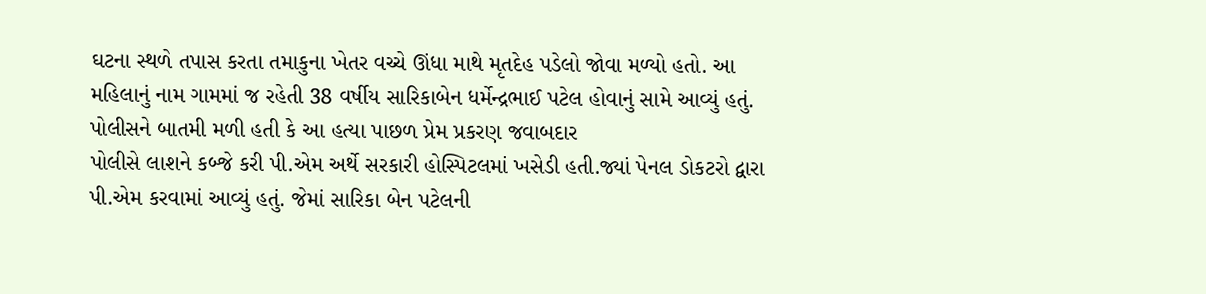ઘટના સ્થળે તપાસ કરતા તમાકુના ખેતર વચ્ચે ઊંધા માથે મૃતદેહ પડેલો જોવા મળ્યો હતો. આ મહિલાનું નામ ગામમાં જ રહેતી 38 વર્ષીય સારિકાબેન ધર્મેન્દ્રભાઈ પટેલ હોવાનું સામે આવ્યું હતું.
પોલીસને બાતમી મળી હતી કે આ હત્યા પાછળ પ્રેમ પ્રકરણ જવાબદાર
પોલીસે લાશને કબ્જે કરી પી.એમ અર્થે સરકારી હોસ્પિટલમાં ખસેડી હતી.જ્યાં પેનલ ડોકટરો દ્વારા પી.એમ કરવામાં આવ્યું હતું. જેમાં સારિકા બેન પટેલની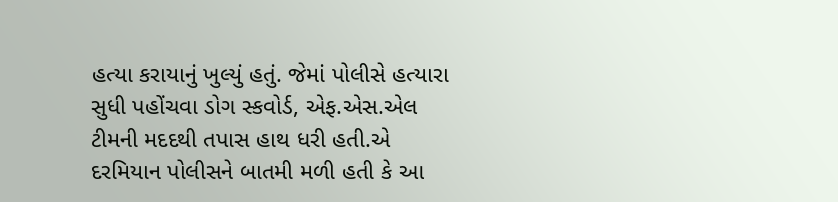હત્યા કરાયાનું ખુલ્યું હતું. જેમાં પોલીસે હત્યારા સુધી પહોંચવા ડોગ સ્કવોર્ડ, એફ.એસ.એલ ટીમની મદદથી તપાસ હાથ ધરી હતી.એ દરમિયાન પોલીસને બાતમી મળી હતી કે આ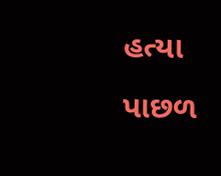હત્યા પાછળ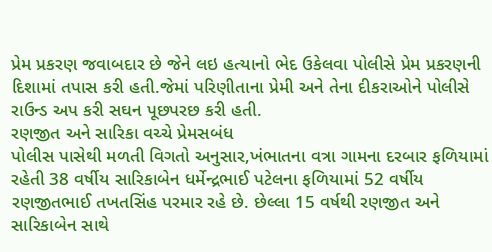પ્રેમ પ્રકરણ જવાબદાર છે જેને લઇ હત્યાનો ભેદ ઉકેલવા પોલીસે પ્રેમ પ્રકરણની દિશામાં તપાસ કરી હતી.જેમાં પરિણીતાના પ્રેમી અને તેના દીકરાઓને પોલીસે રાઉન્ડ અપ કરી સઘન પૂછપરછ કરી હતી.
રણજીત અને સારિકા વચ્ચે પ્રેમસબંધ
પોલીસ પાસેથી મળતી વિગતો અનુસાર,ખંભાતના વત્રા ગામના દરબાર ફળિયામાં રહેતી 38 વર્ષીય સારિકાબેન ધર્મેન્દ્રભાઈ પટેલના ફળિયામાં 52 વર્ષીય રણજીતભાઈ તખતસિંહ પરમાર રહે છે. છેલ્લા 15 વર્ષથી રણજીત અને સારિકાબેન સાથે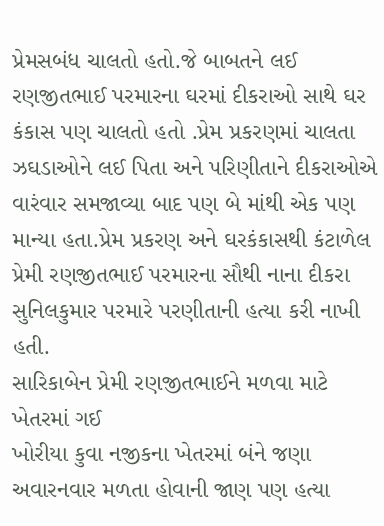પ્રેમસબંધ ચાલતો હતો.જે બાબતને લઈ રણજીતભાઈ પરમારના ઘરમાં દીકરાઓ સાથે ઘર કંકાસ પણ ચાલતો હતો .પ્રેમ પ્રકરણમાં ચાલતા ઝઘડાઓને લઈ પિતા અને પરિણીતાને દીકરાઓએ વારંવાર સમજાવ્યા બાદ પણ બે માંથી એક પણ માન્યા હતા.પ્રેમ પ્રકરણ અને ઘરકંકાસથી કંટાળેલ પ્રેમી રણજીતભાઈ પરમારના સૌથી નાના દીકરા સુનિલકુમાર પરમારે પરણીતાની હત્યા કરી નાખી હતી.
સારિકાબેન પ્રેમી રણજીતભાઈને મળવા માટે ખેતરમાં ગઈ
ખોરીયા કુવા નજીકના ખેતરમાં બંને જણા અવારનવાર મળતા હોવાની જાણ પણ હત્યા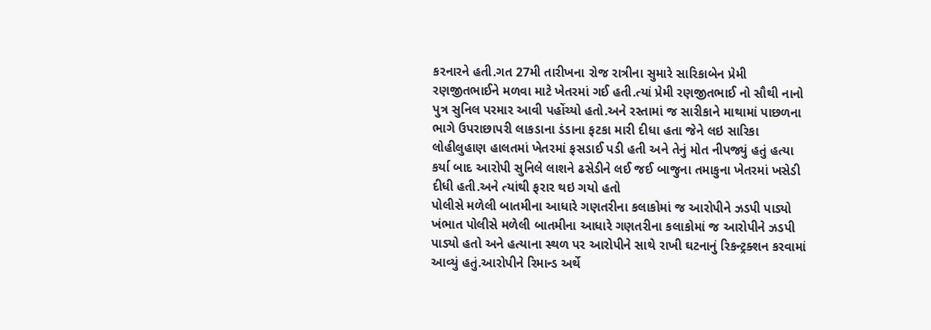કરનારને હતી.ગત 27મી તારીખના રોજ રાત્રીના સુમારે સારિકાબેન પ્રેમી રણજીતભાઈને મળવા માટે ખેતરમાં ગઈ હતી.ત્યાં પ્રેમી રણજીતભાઈ નો સૌથી નાનો પુત્ર સુનિલ પરમાર આવી પહોંચ્યો હતો.અને રસ્તામાં જ સારીકાને માથામાં પાછળના ભાગે ઉપરાછાપરી લાકડાના ડંડાના ફટકા મારી દીધા હતા જેને લઇ સારિકા લોહીલુહાણ હાલતમાં ખેતરમાં ફસડાઈ પડી હતી અને તેનું મોત નીપજ્યું હતું હત્યા કર્યા બાદ આરોપી સુનિલે લાશને ઢસેડીને લઈ જઈ બાજુના તમાકુના ખેતરમાં ખસેડી દીધી હતી.અને ત્યાંથી ફરાર થઇ ગયો હતો
પોલીસે મળેલી બાતમીના આધારે ગણતરીના કલાકોમાં જ આરોપીને ઝડપી પાડ્યો
ખંભાત પોલીસે મળેલી બાતમીના આધારે ગણતરીના કલાકોમાં જ આરોપીને ઝડપી પાડ્યો હતો અને હત્યાના સ્થળ પર આરોપીને સાથે રાખી ઘટનાનું રિકન્ટ્રક્શન કરવામાં આવ્યું હતું.આરોપીને રિમાન્ડ અર્થે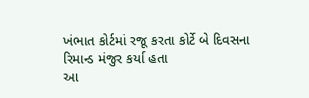ખંભાત કોર્ટમાં રજૂ કરતા કોર્ટે બે દિવસના રિમાન્ડ મંજુર કર્યા હતા
આ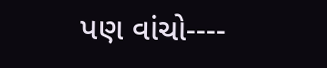પણ વાંચો----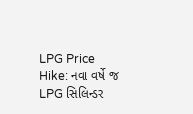LPG Price Hike: નવા વર્ષે જ LPG સિલિન્ડર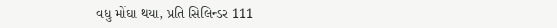વધુ મોંઘા થયા, પ્રતિ સિલિન્ડર 111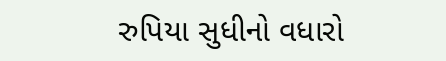રુપિયા સુધીનો વધારો